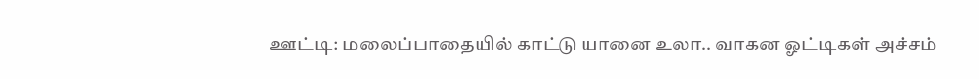ஊட்டி: மலைப்பாதையில் காட்டு யானை உலா.. வாகன ஓட்டிகள் அச்சம்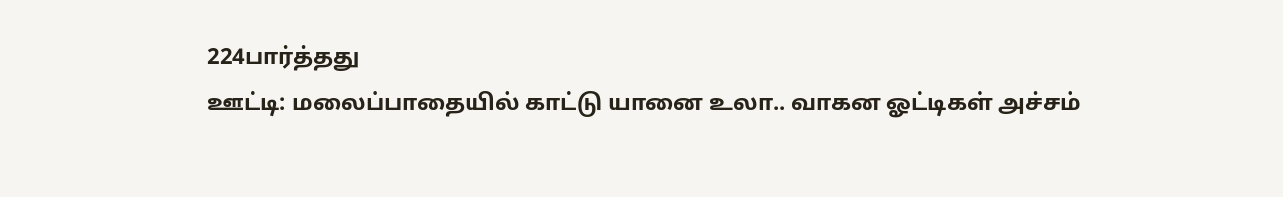224பார்த்தது
ஊட்டி: மலைப்பாதையில் காட்டு யானை உலா.. வாகன ஓட்டிகள் அச்சம்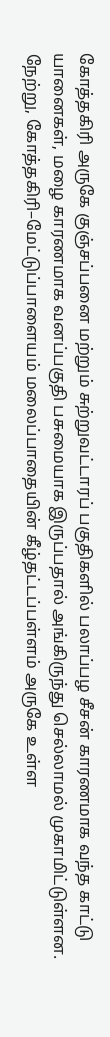கோத்தகிரி அருகே குஞ்சப்பனை மற்றும் சுற்றுவட்டாரப் பகுதிகளில் பலாப்பழ சீசன் காரணமாக வந்த காட்டு யானைகள், மழை காரணமாக வனப்பகுதி பசுமையாக இருப்பதால் அங்கிருந்து செல்லாமல் முகாமிட்டுள்ளன. நேற்று, கோத்தகிரி–மேட்டுப்பாளையம் மலைப்பாதையின் கீழ்தட்டப்பள்ளம் அருகே உள்ள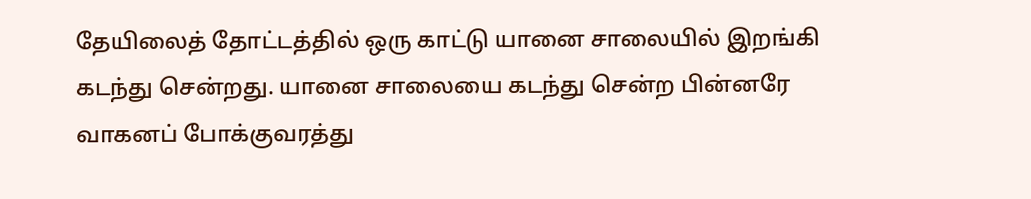தேயிலைத் தோட்டத்தில் ஒரு காட்டு யானை சாலையில் இறங்கி கடந்து சென்றது. யானை சாலையை கடந்து சென்ற பின்னரே வாகனப் போக்குவரத்து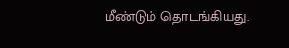மீண்டும் தொடங்கியது.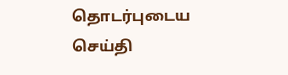தொடர்புடைய செய்தி